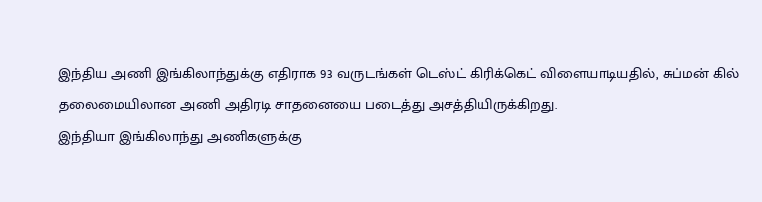இந்திய அணி இங்கிலாந்துக்கு எதிராக 93 வருடங்கள் டெஸ்ட் கிரிக்கெட் விளையாடியதில், சுப்மன் கில் தலைமையிலான அணி அதிரடி சாதனையை படைத்து அசத்தியிருக்கிறது.
இந்தியா இங்கிலாந்து அணிகளுக்கு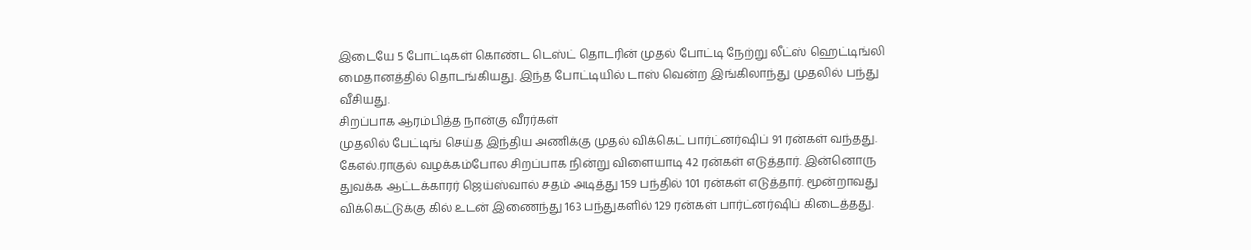இடையே 5 போட்டிகள் கொண்ட டெஸ்ட் தொடரின் முதல் போட்டி நேற்று லீட்ஸ் ஹெட்டிங்லி மைதானத்தில் தொடங்கியது. இந்த போட்டியில் டாஸ் வென்ற இங்கிலாந்து முதலில் பந்து வீசியது.
சிறப்பாக ஆரம்பித்த நான்கு வீரர்கள்
முதலில் பேட்டிங் செய்த இந்திய அணிக்கு முதல் விக்கெட் பார்ட்னர்ஷிப் 91 ரன்கள் வந்தது. கேஎல்.ராகுல் வழக்கம்போல சிறப்பாக நின்று விளையாடி 42 ரன்கள் எடுத்தார். இன்னொரு துவக்க ஆட்டக்காரர் ஜெய்ஸ்வால் சதம் அடித்து 159 பந்தில் 101 ரன்கள் எடுத்தார். மூன்றாவது விக்கெட்டுக்கு கில் உடன் இணைந்து 163 பந்துகளில் 129 ரன்கள் பார்ட்னர்ஷிப் கிடைத்தது.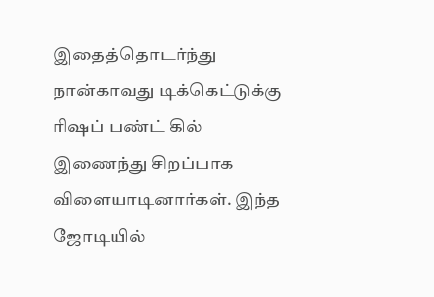இதைத்தொடர்ந்து நான்காவது டிக்கெட்டுக்கு ரிஷப் பண்ட் கில் இணைந்து சிறப்பாக விளையாடினார்கள். இந்த ஜோடியில்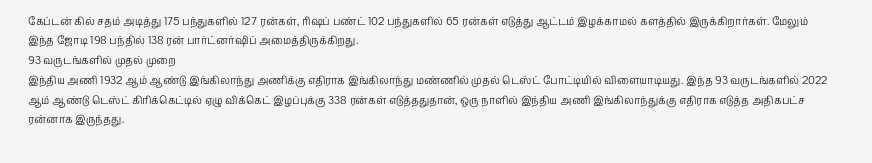கேப்டன் கில் சதம் அடித்து 175 பந்துகளில் 127 ரன்கள், ரிஷப் பண்ட் 102 பந்துகளில் 65 ரன்கள் எடுத்து ஆட்டம் இழக்காமல் களத்தில் இருக்கிறார்கள். மேலும் இந்த ஜோடி 198 பந்தில் 138 ரன் பார்ட்னர்ஷிப் அமைத்திருக்கிறது.
93 வருடங்களில் முதல் முறை
இந்திய அணி 1932 ஆம் ஆண்டு இங்கிலாந்து அணிக்கு எதிராக இங்கிலாந்து மண்ணில் முதல் டெஸ்ட் போட்டியில் விளையாடியது. இந்த 93 வருடங்களில் 2022 ஆம் ஆண்டு டெஸ்ட் கிரிக்கெட்டில் ஏழு விக்கெட் இழப்புக்கு 338 ரன்கள் எடுத்ததுதான், ஒரு நாளில் இந்திய அணி இங்கிலாந்துக்கு எதிராக எடுத்த அதிகபட்ச ரன்னாக இருந்தது.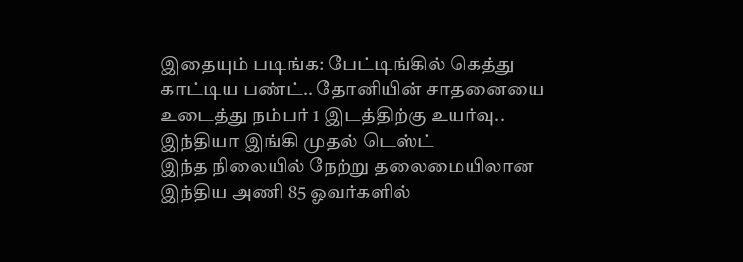இதையும் படிங்க: பேட்டிங்கில் கெத்து காட்டிய பண்ட்.. தோனியின் சாதனையை உடைத்து நம்பர் 1 இடத்திற்கு உயர்வு.. இந்தியா இங்கி முதல் டெஸ்ட்
இந்த நிலையில் நேற்று தலைமையிலான இந்திய அணி 85 ஓவர்களில்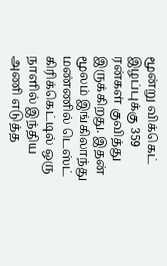மூன்று விக்கெட் இழப்புக்கு 359 ரன்கள் குவித்து இருக்கிறது. இதன் மூலம் இங்கிலாந்து மண்ணில் டெஸ்ட் கிரிக்கெட்டில் ஒரு நாளில் இந்திய அணி எடுத்த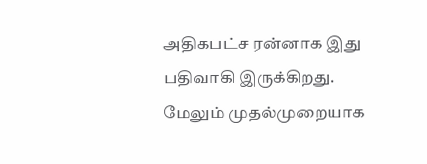அதிகபட்ச ரன்னாக இது பதிவாகி இருக்கிறது. மேலும் முதல்முறையாக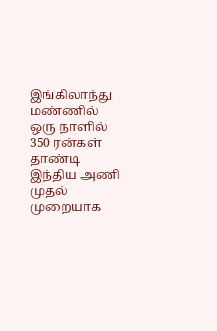இங்கிலாந்து மண்ணில் ஒரு நாளில் 350 ரன்கள் தாண்டி இந்திய அணி முதல் முறையாக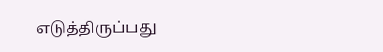எடுத்திருப்பது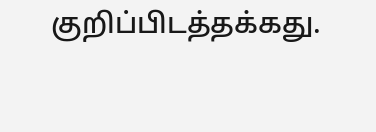குறிப்பிடத்தக்கது.